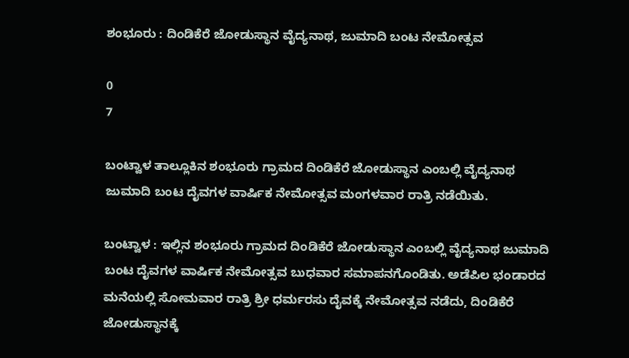ಶಂಭೂರು : ದಿಂಡಿಕೆರೆ ಜೋಡುಸ್ಥಾನ ವೈದ್ಯನಾಥ, ಜುಮಾದಿ ಬಂಟ ನೇಮೋತ್ಸವ

0
7

ಬಂಟ್ವಾಳ ತಾಲ್ಲೂಕಿನ ಶಂಭೂರು ಗ್ರಾಮದ ದಿಂಡಿಕೆರೆ ಜೋಡುಸ್ಥಾನ ಎಂಬಲ್ಲಿ ವೈದ್ಯನಾಥ ಜುಮಾದಿ ಬಂಟ ದೈವಗಳ ವಾರ್ಷಿಕ ನೇಮೋತ್ಸವ ಮಂಗಳವಾರ ರಾತ್ರಿ ನಡೆಯಿತು.

ಬಂಟ್ವಾಳ : ಇಲ್ಲಿನ ಶಂಭೂರು ಗ್ರಾಮದ ದಿಂಡಿಕೆರೆ ಜೋಡುಸ್ಥಾನ ಎಂಬಲ್ಲಿ ವೈದ್ಯನಾಥ ಜುಮಾದಿ ಬಂಟ ದೈವಗಳ ವಾರ್ಷಿಕ ನೇಮೋತ್ಸವ ಬುಧವಾರ ಸಮಾಪನಗೊಂಡಿತು. ಅಡೆಪಿಲ ಭಂಡಾರದ ಮನೆಯಲ್ಲಿ ಸೋಮವಾರ ರಾತ್ರಿ ಶ್ರೀ ಧರ್ಮರಸು ದೈವಕ್ಕೆ ನೇಮೋತ್ಸವ ನಡೆದು, ದಿಂಡಿಕೆರೆ ಜೋಡುಸ್ಥಾನಕ್ಕೆ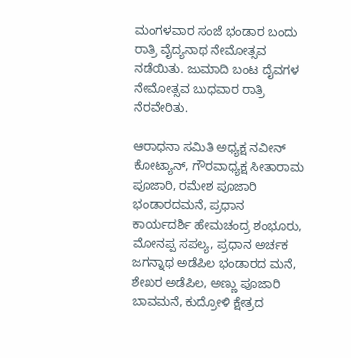ಮಂಗಳವಾರ ಸಂಜೆ ಭಂಡಾರ ಬಂದು ರಾತ್ರಿ ವೈದ್ಯನಾಥ ನೇಮೋತ್ಸವ ನಡೆಯಿತು. ಜುಮಾದಿ ಬಂಟ ದೈವಗಳ ನೇಮೋತ್ಸವ ಬುಧವಾರ ರಾತ್ರಿ ನೆರವೇರಿತು.

ಆರಾಧನಾ ಸಮಿತಿ ಅಧ್ಯಕ್ಷ ನವೀನ್ ಕೋಟ್ಯಾನ್, ಗೌರವಾಧ್ಯಕ್ಷ ಸೀತಾರಾಮ ಪೂಜಾರಿ, ರಮೇಶ ಪೂಜಾರಿ ಭಂಡಾರದಮನೆ, ಪ್ರಧಾನ ಕಾರ್ಯದರ್ಶಿ ಹೇಮಚಂದ್ರ ಶಂಭೂರು, ಮೋನಪ್ಪ ಸಪಲ್ಯ, ಪ್ರಧಾನ ಅರ್ಚಕ ಜಗನ್ನಾಥ ಅಡೆಪಿಲ ಭಂಡಾರದ ಮನೆ, ಶೇಖರ ಅಡೆಪಿಲ, ಅಣ್ಣು ಪೂಜಾರಿ ಬಾವಮನೆ, ಕುದ್ರೋಳಿ ಕ್ಷೇತ್ರದ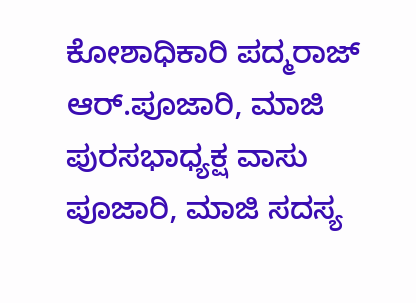ಕೋಶಾಧಿಕಾರಿ ಪದ್ಮರಾಜ್ ಆರ್.ಪೂಜಾರಿ, ಮಾಜಿ ಪುರಸಭಾಧ್ಯಕ್ಷ ವಾಸು ಪೂಜಾರಿ, ಮಾಜಿ ಸದಸ್ಯ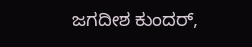ಜಗದೀಶ ಕುಂದರ್,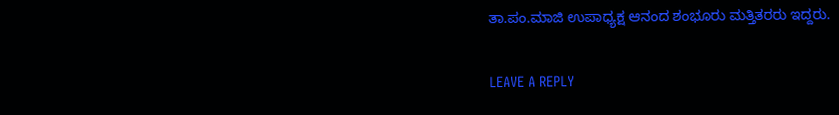ತಾ.ಪಂ.ಮಾಜಿ ಉಪಾಧ್ಯಕ್ಷ ಆನಂದ ಶಂಭೂರು ಮತ್ತಿತರರು ಇದ್ದರು.

LEAVE A REPLY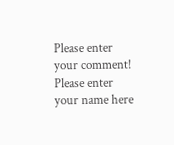Please enter your comment!
Please enter your name here